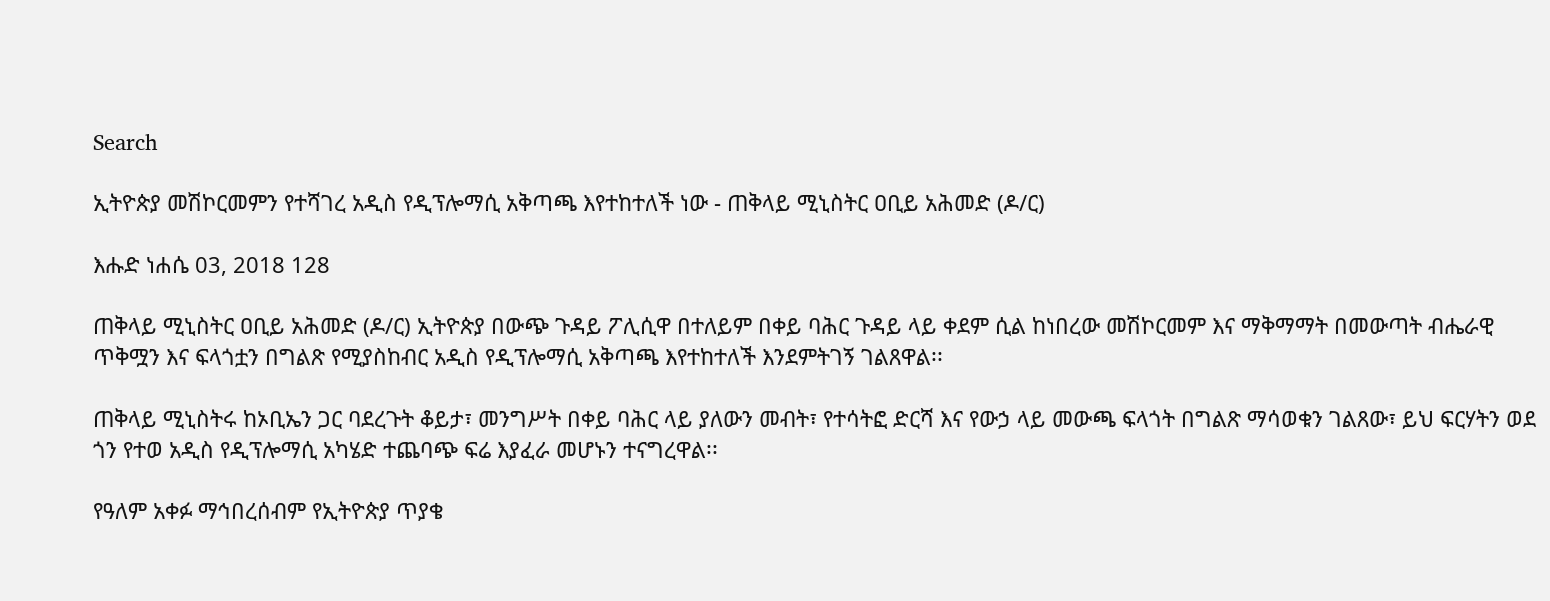Search

ኢትዮጵያ መሽኮርመምን የተሻገረ አዲስ የዲፕሎማሲ አቅጣጫ እየተከተለች ነው - ጠቅላይ ሚኒስትር ዐቢይ አሕመድ (ዶ/ር)

እሑድ ነሐሴ 03, 2018 128

ጠቅላይ ሚኒስትር ዐቢይ አሕመድ (ዶ/ር) ኢትዮጵያ በውጭ ጉዳይ ፖሊሲዋ በተለይም በቀይ ባሕር ጉዳይ ላይ ቀደም ሲል ከነበረው መሽኮርመም እና ማቅማማት በመውጣት ብሔራዊ ጥቅሟን እና ፍላጎቷን በግልጽ የሚያስከብር አዲስ የዲፕሎማሲ አቅጣጫ እየተከተለች እንደምትገኝ ገልጸዋል፡፡

ጠቅላይ ሚኒስትሩ ከኦቢኤን ጋር ባደረጉት ቆይታ፣ መንግሥት በቀይ ባሕር ላይ ያለውን መብት፣ የተሳትፎ ድርሻ እና የውኃ ላይ መውጫ ፍላጎት በግልጽ ማሳወቁን ገልጸው፣ ይህ ፍርሃትን ወደ ጎን የተወ አዲስ የዲፕሎማሲ አካሄድ ተጨባጭ ፍሬ እያፈራ መሆኑን ተናግረዋል፡፡

የዓለም አቀፉ ማኅበረሰብም የኢትዮጵያ ጥያቄ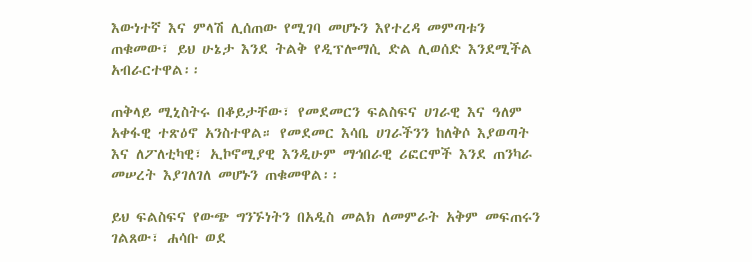እውነተኛ እና ምላሽ ሊሰጠው የሚገባ መሆኑን እየተረዳ መምጣቱን ጠቁመው፣ ይህ ሁኔታ እንደ ትልቅ የዲፕሎማሲ ድል ሊወሰድ እንደሚችል አብራርተዋል፡፡

ጠቅላይ ሚኒስትሩ በቆይታቸው፣ የመደመርን ፍልስፍና ሀገራዊ እና ዓለም አቀፋዊ ተጽዕኖ አንስተዋል። የመደመር እሳቤ ሀገራችንን ከለቅሶ እያወጣት እና ለፖለቲካዊ፣ ኢኮኖሚያዊ እንዲሁም ማኅበራዊ ሪፎርሞች እንደ ጠንካራ መሠረት እያገለገለ መሆኑን ጠቁመዋል፡፡

ይህ ፍልስፍና የውጭ ግንኙነትን በአዲስ መልክ ለመምራት አቅም መፍጠሩን ገልጸው፣ ሐሳቡ ወደ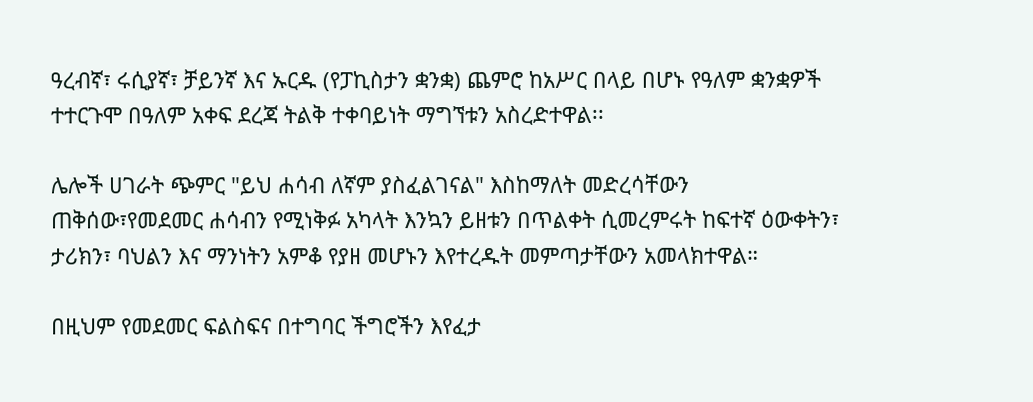ዓረብኛ፣ ሩሲያኛ፣ ቻይንኛ እና ኡርዱ (የፓኪስታን ቋንቋ) ጨምሮ ከአሥር በላይ በሆኑ የዓለም ቋንቋዎች ተተርጉሞ በዓለም አቀፍ ደረጃ ትልቅ ተቀባይነት ማግኘቱን አስረድተዋል፡፡

ሌሎች ሀገራት ጭምር "ይህ ሐሳብ ለኛም ያስፈልገናል" እስከማለት መድረሳቸውን ጠቅሰው፣የመደመር ሐሳብን የሚነቅፉ አካላት እንኳን ይዘቱን በጥልቀት ሲመረምሩት ከፍተኛ ዕውቀትን፣ ታሪክን፣ ባህልን እና ማንነትን አምቆ የያዘ መሆኑን እየተረዱት መምጣታቸውን አመላክተዋል።

በዚህም የመደመር ፍልስፍና በተግባር ችግሮችን እየፈታ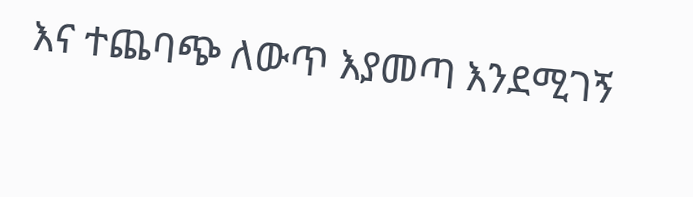እና ተጨባጭ ለውጥ እያመጣ እንደሚገኝ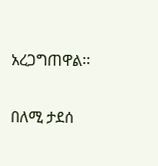አረጋግጠዋል፡፡

በለሚ ታደሰ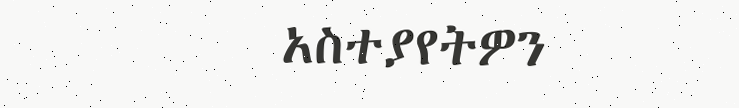አስተያየትዎን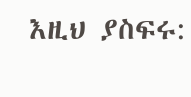እዚህ ያስፍሩ: